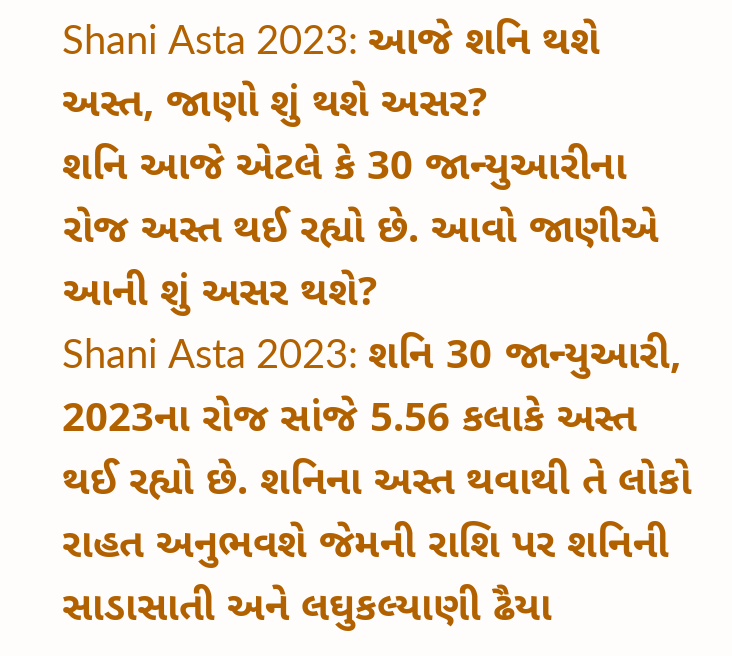Shani Asta 2023: આજે શનિ થશે અસ્ત, જાણો શું થશે અસર?
શનિ આજે એટલે કે 30 જાન્યુઆરીના રોજ અસ્ત થઈ રહ્યો છે. આવો જાણીએ આની શું અસર થશે?
Shani Asta 2023: શનિ 30 જાન્યુઆરી, 2023ના રોજ સાંજે 5.56 કલાકે અસ્ત થઈ રહ્યો છે. શનિના અસ્ત થવાથી તે લોકો રાહત અનુભવશે જેમની રાશિ પર શનિની સાડાસાતી અને લઘુકલ્યાણી ઢૈયા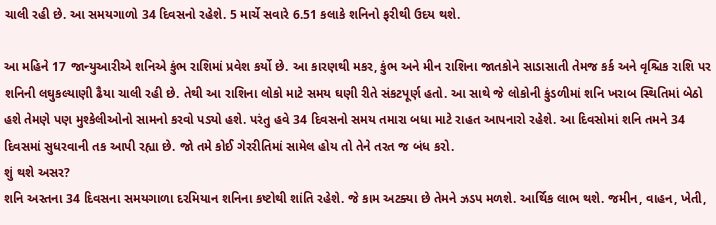ચાલી રહી છે. આ સમયગાળો 34 દિવસનો રહેશે. 5 માર્ચે સવારે 6.51 કલાકે શનિનો ફરીથી ઉદય થશે.

આ મહિને 17 જાન્યુઆરીએ શનિએ કુંભ રાશિમાં પ્રવેશ કર્યો છે. આ કારણથી મકર, કુંભ અને મીન રાશિના જાતકોને સાડાસાતી તેમજ કર્ક અને વૃશ્ચિક રાશિ પર શનિની લઘુકલ્યાણી ઢૈયા ચાલી રહી છે. તેથી આ રાશિના લોકો માટે સમય ઘણી રીતે સંકટપૂર્ણ હતો. આ સાથે જે લોકોની કુંડળીમાં શનિ ખરાબ સ્થિતિમાં બેઠો હશે તેમણે પણ મુશ્કેલીઓનો સામનો કરવો પડ્યો હશે. પરંતુ હવે 34 દિવસનો સમય તમારા બધા માટે રાહત આપનારો રહેશે. આ દિવસોમાં શનિ તમને 34 દિવસમાં સુધરવાની તક આપી રહ્યા છે. જો તમે કોઈ ગેરરીતિમાં સામેલ હોય તો તેને તરત જ બંધ કરો.
શું થશે અસર?
શનિ અસ્તના 34 દિવસના સમયગાળા દરમિયાન શનિના કષ્ટોથી શાંતિ રહેશે. જે કામ અટક્યા છે તેમને ઝડપ મળશે. આર્થિક લાભ થશે. જમીન, વાહન, ખેતી,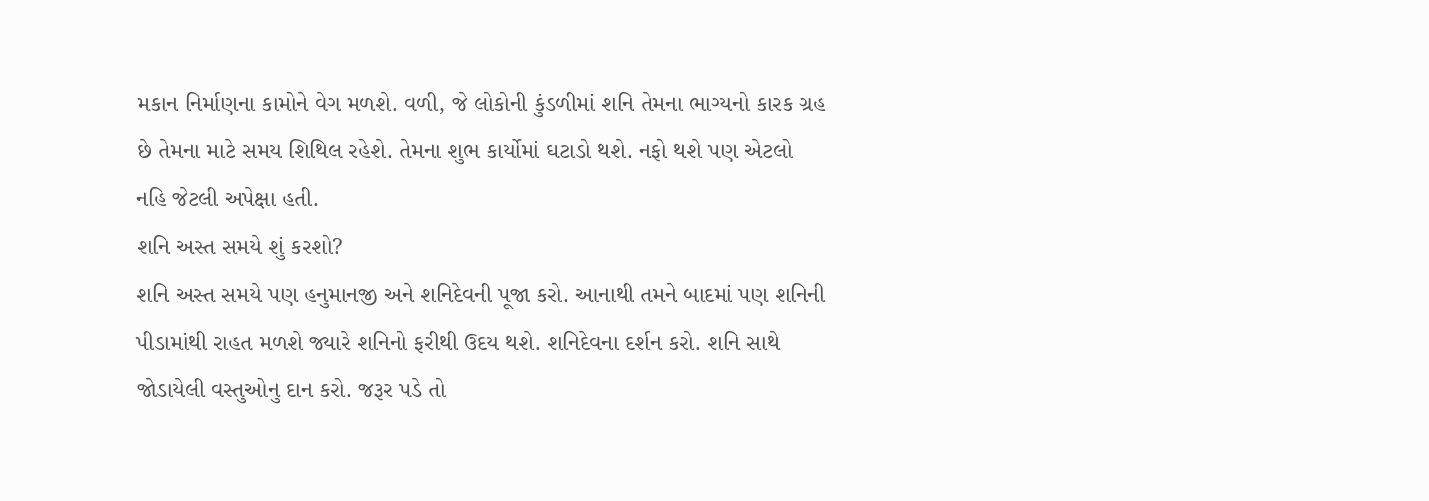મકાન નિર્માણના કામોને વેગ મળશે. વળી, જે લોકોની કુંડળીમાં શનિ તેમના ભાગ્યનો કારક ગ્રહ છે તેમના માટે સમય શિથિલ રહેશે. તેમના શુભ કાર્યોમાં ઘટાડો થશે. નફો થશે પણ એટલો નહિ જેટલી અપેક્ષા હતી.
શનિ અસ્ત સમયે શું કરશો?
શનિ અસ્ત સમયે પણ હનુમાનજી અને શનિદેવની પૂજા કરો. આનાથી તમને બાદમાં પણ શનિની પીડામાંથી રાહત મળશે જ્યારે શનિનો ફરીથી ઉદય થશે. શનિદેવના દર્શન કરો. શનિ સાથે જોડાયેલી વસ્તુઓનુ દાન કરો. જરૂર પડે તો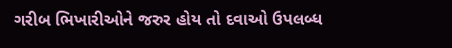ગરીબ ભિખારીઓને જરુર હોય તો દવાઓ ઉપલબ્ધ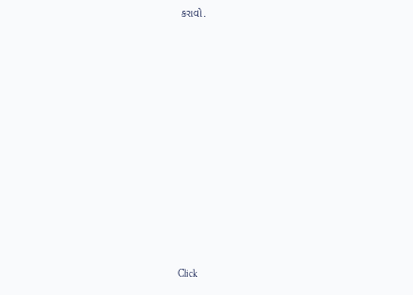કરાવો.












Click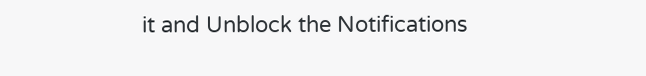it and Unblock the Notifications